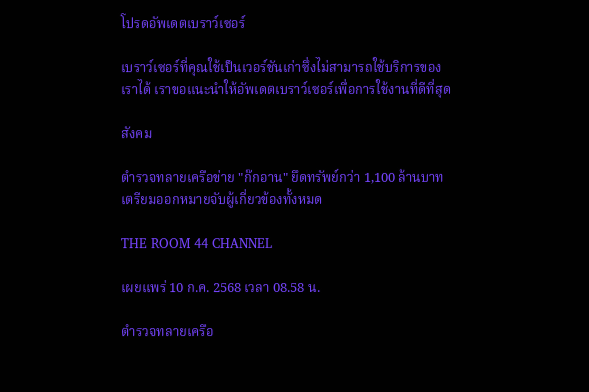โปรดอัพเดตเบราว์เซอร์

เบราว์เซอร์ที่คุณใช้เป็นเวอร์ชันเก่าซึ่งไม่สามารถใช้บริการของเราได้ เราขอแนะนำให้อัพเดตเบราว์เซอร์เพื่อการใช้งานที่ดีที่สุด

สังคม

ตำรวจทลายเครือข่าย "ก๊กอาน" ยึดทรัพย์กว่า 1,100 ล้านบาท เตรียมออกหมายจับผู้เกี่ยวข้องทั้งหมด

THE ROOM 44 CHANNEL

เผยแพร่ 10 ก.ค. 2568 เวลา 08.58 น.

ตำรวจทลายเครือ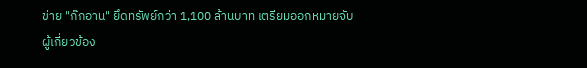ข่าย "ก๊กอาน" ยึดทรัพย์กว่า 1,100 ล้านบาท เตรียมออกหมายจับผู้เกี่ยวข้อง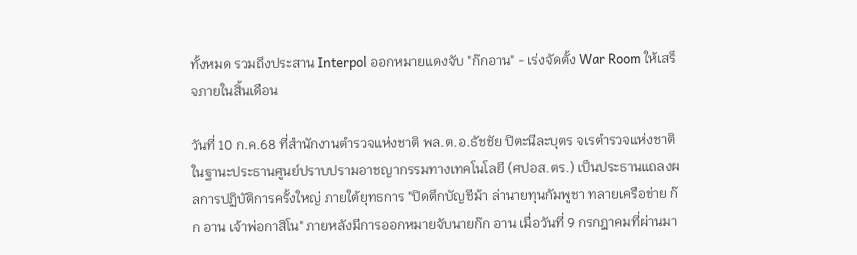ทั้งหมด รวมถึงประสาน Interpol ออกหมายแดงจับ "ก๊กอาน" - เร่งจัดตั้ง War Room ให้เสร็จภายในสิ้นเดือน

วันที่ 10 ก.ค.68 ที่สำนักงานตำรวจแห่งชาติ พล.ต.อ.ธัชชัย ปิตะนีละบุตร จเรตำรวจแห่งชาติ ในฐานะประธานศูนย์ปราบปรามอาชญากรรมทางเทคโนโลยี (ศปอส.ตร.) เป็นประธานแถลงผลการปฏิบัติการครั้งใหญ่ ภายใต้ยุทธการ "ปิดตึกบัญชีม้า ล่านายทุนกัมพูชา ทลายเครือข่าย ก๊ก อาน เจ้าพ่อกาสิโน" ภายหลังมีการออกหมายจับนายก๊ก อาน เมื่อวันที่ 9 กรกฎาคมที่ผ่านมา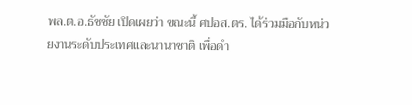พล.ต.อ.ธัชชัย เปิดเผยว่า ขณะนี้ ศปอส.ตร. ได้ร่วมมือกับหน่วยงานระดับประเทศและนานาชาติ เพื่อดำ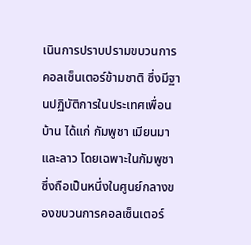เนินการปราบปรามขบวนการคอลเซ็นเตอร์ข้ามชาติ ซึ่งมีฐานปฏิบัติการในประเทศเพื่อนบ้าน ได้แก่ กัมพูชา เมียนมา และลาว โดยเฉพาะในกัมพูชา ซึ่งถือเป็นหนึ่งในศูนย์กลางของขบวนการคอลเซ็นเตอร์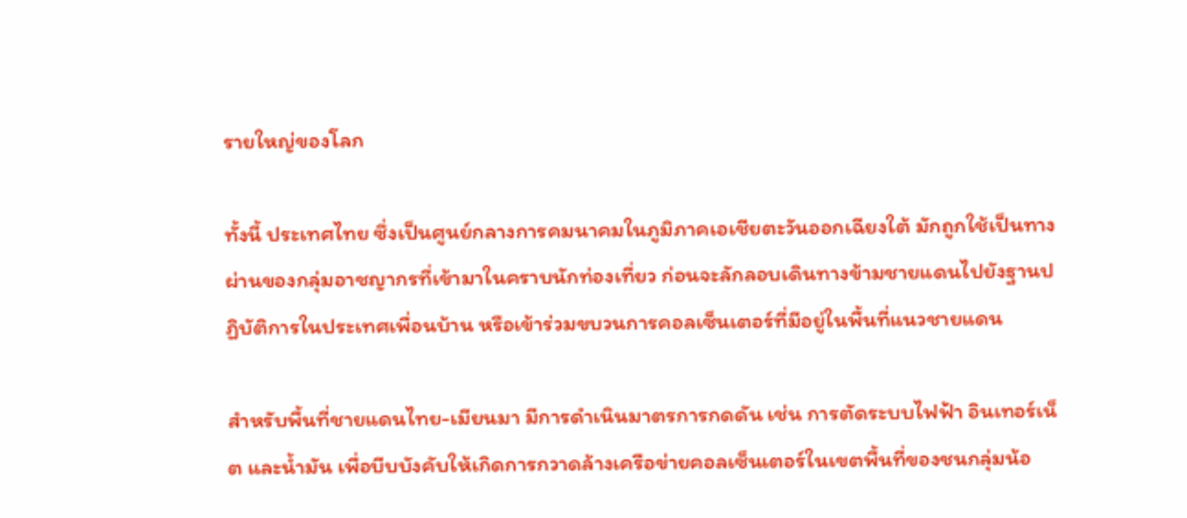รายใหญ่ของโลก

ทั้งนี้ ประเทศไทย ซึ่งเป็นศูนย์กลางการคมนาคมในภูมิภาคเอเชียตะวันออกเฉียงใต้ มักถูกใช้เป็นทางผ่านของกลุ่มอาชญากรที่เข้ามาในคราบนักท่องเที่ยว ก่อนจะลักลอบเดินทางข้ามชายแดนไปยังฐานปฏิบัติการในประเทศเพื่อนบ้าน หรือเข้าร่วมขบวนการคอลเซ็นเตอร์ที่มีอยู่ในพื้นที่แนวชายแดน

สำหรับพื้นที่ชายแดนไทย-เมียนมา มีการดำเนินมาตรการกดดัน เช่น การตัดระบบไฟฟ้า อินเทอร์เน็ต และน้ำมัน เพื่อบีบบังคับให้เกิดการกวาดล้างเครือข่ายคอลเซ็นเตอร์ในเขตพื้นที่ของชนกลุ่มน้อ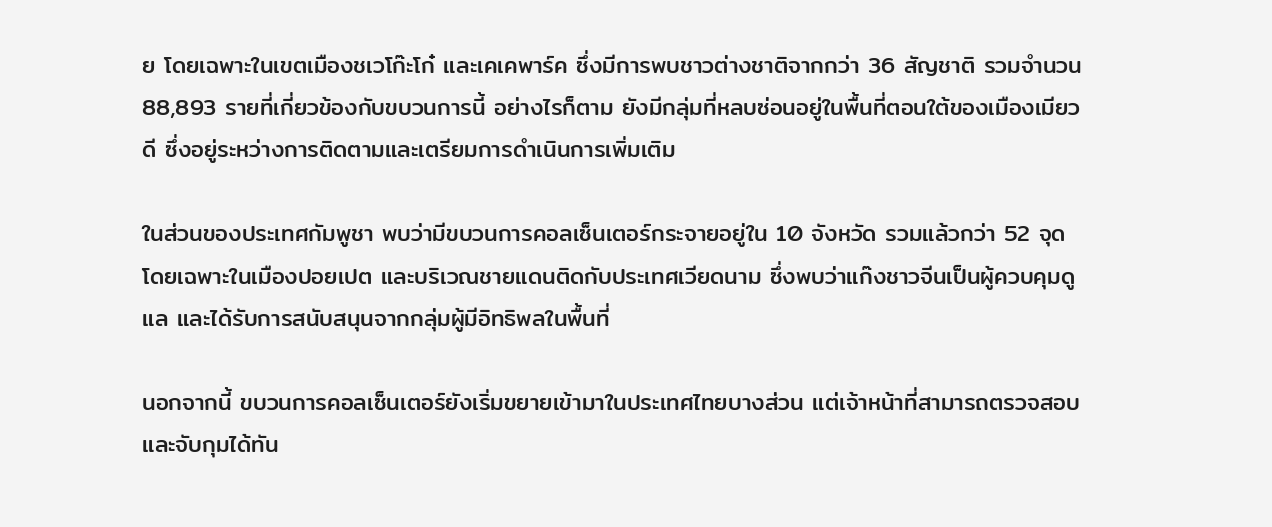ย โดยเฉพาะในเขตเมืองชเวโก๊ะโก๋ และเคเคพาร์ค ซึ่งมีการพบชาวต่างชาติจากกว่า 36 สัญชาติ รวมจำนวน 88,893 รายที่เกี่ยวข้องกับขบวนการนี้ อย่างไรก็ตาม ยังมีกลุ่มที่หลบซ่อนอยู่ในพื้นที่ตอนใต้ของเมืองเมียวดี ซึ่งอยู่ระหว่างการติดตามและเตรียมการดำเนินการเพิ่มเติม

ในส่วนของประเทศกัมพูชา พบว่ามีขบวนการคอลเซ็นเตอร์กระจายอยู่ใน 10 จังหวัด รวมแล้วกว่า 52 จุด โดยเฉพาะในเมืองปอยเปต และบริเวณชายแดนติดกับประเทศเวียดนาม ซึ่งพบว่าแก๊งชาวจีนเป็นผู้ควบคุมดูแล และได้รับการสนับสนุนจากกลุ่มผู้มีอิทธิพลในพื้นที่

นอกจากนี้ ขบวนการคอลเซ็นเตอร์ยังเริ่มขยายเข้ามาในประเทศไทยบางส่วน แต่เจ้าหน้าที่สามารถตรวจสอบและจับกุมได้ทัน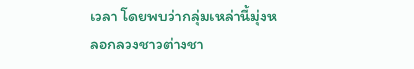เวลา โดยพบว่ากลุ่มเหล่านี้มุ่งหลอกลวงชาวต่างชา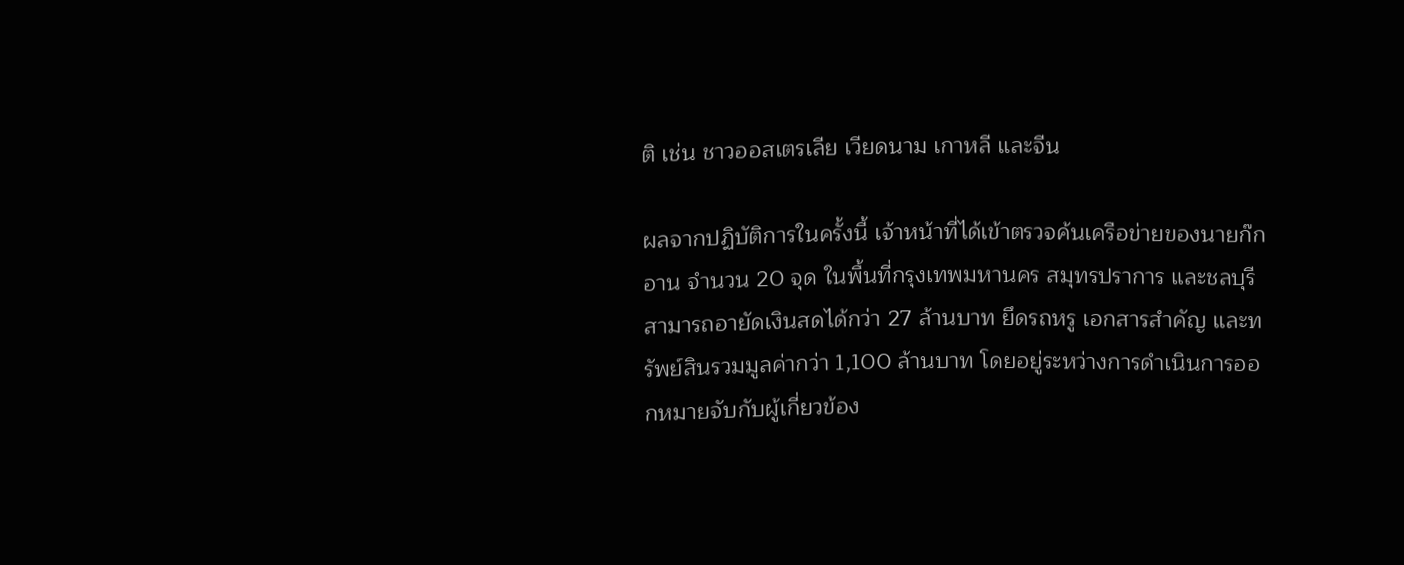ติ เช่น ชาวออสเตรเลีย เวียดนาม เกาหลี และจีน

ผลจากปฏิบัติการในครั้งนี้ เจ้าหน้าที่ได้เข้าตรวจค้นเครือข่ายของนายก๊ก อาน จำนวน 20 จุด ในพื้นที่กรุงเทพมหานคร สมุทรปราการ และชลบุรี สามารถอายัดเงินสดได้กว่า 27 ล้านบาท ยึดรถหรู เอกสารสำคัญ และทรัพย์สินรวมมูลค่ากว่า 1,100 ล้านบาท โดยอยู่ระหว่างการดำเนินการออกหมายจับกับผู้เกี่ยวข้อง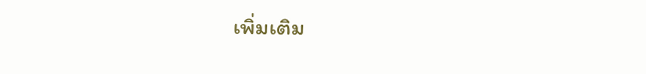เพิ่มเติม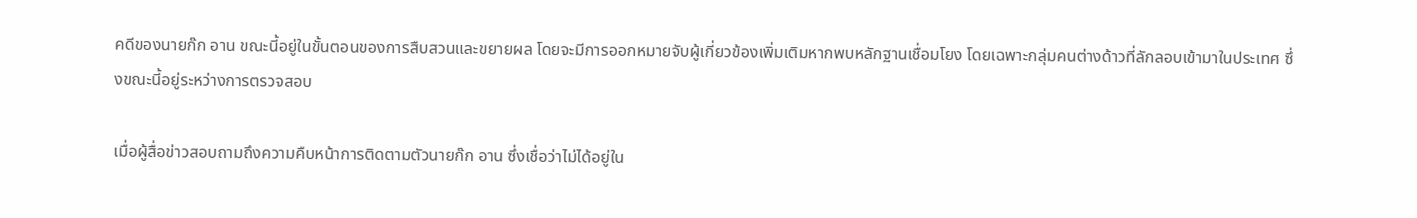คดีของนายก๊ก อาน ขณะนี้อยู่ในขั้นตอนของการสืบสวนและขยายผล โดยจะมีการออกหมายจับผู้เกี่ยวข้องเพิ่มเติมหากพบหลักฐานเชื่อมโยง โดยเฉพาะกลุ่มคนต่างด้าวที่ลักลอบเข้ามาในประเทศ ซึ่งขณะนี้อยู่ระหว่างการตรวจสอบ

เมื่อผู้สื่อข่าวสอบถามถึงความคืบหน้าการติดตามตัวนายก๊ก อาน ซึ่งเชื่อว่าไม่ได้อยู่ใน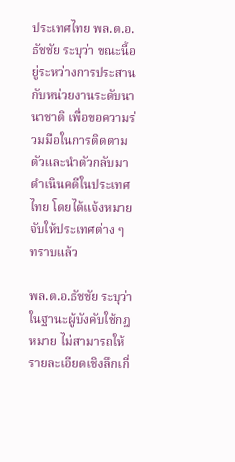ประเทศไทย พล.ต.อ.ธัชชัย ระบุว่า ขณะนี้อยู่ระหว่างการประสานกับหน่วยงานระดับนานาชาติ เพื่อขอความร่วมมือในการติดตามตัวและนำตัวกลับมาดำเนินคดีในประเทศไทย โดยได้แจ้งหมายจับให้ประเทศต่าง ๆ ทราบแล้ว

พล.ต.อ.ธัชชัย ระบุว่า ในฐานะผู้บังคับใช้กฎหมาย ไม่สามารถให้รายละเอียดเชิงลึกเกี่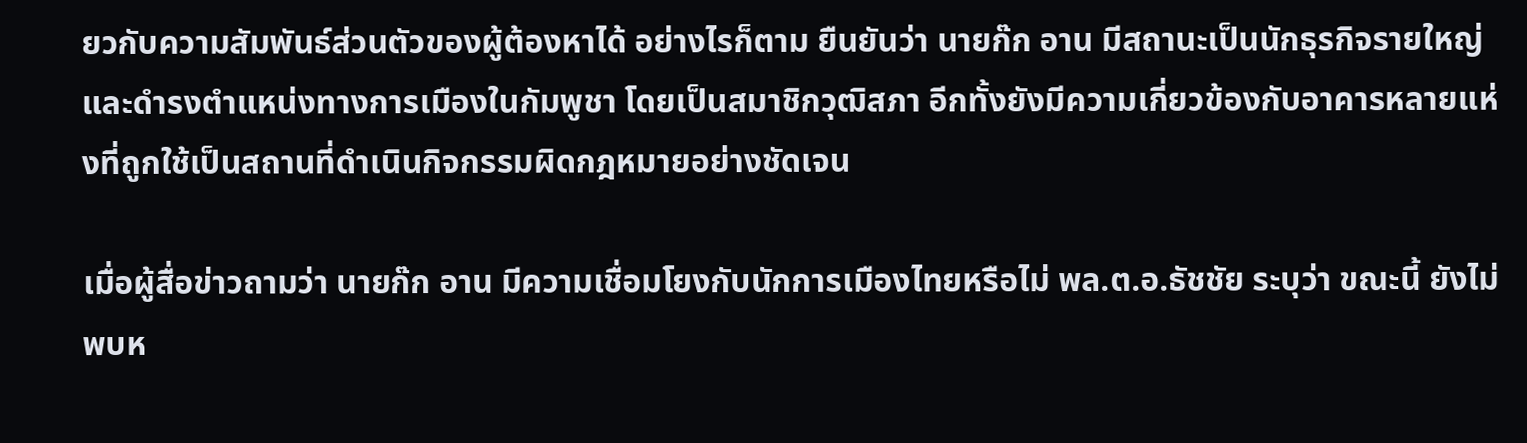ยวกับความสัมพันธ์ส่วนตัวของผู้ต้องหาได้ อย่างไรก็ตาม ยืนยันว่า นายก๊ก อาน มีสถานะเป็นนักธุรกิจรายใหญ่ และดำรงตำแหน่งทางการเมืองในกัมพูชา โดยเป็นสมาชิกวุฒิสภา อีกทั้งยังมีความเกี่ยวข้องกับอาคารหลายแห่งที่ถูกใช้เป็นสถานที่ดำเนินกิจกรรมผิดกฎหมายอย่างชัดเจน

เมื่อผู้สื่อข่าวถามว่า นายก๊ก อาน มีความเชื่อมโยงกับนักการเมืองไทยหรือไม่ พล.ต.อ.ธัชชัย ระบุว่า ขณะนี้ ยังไม่พบห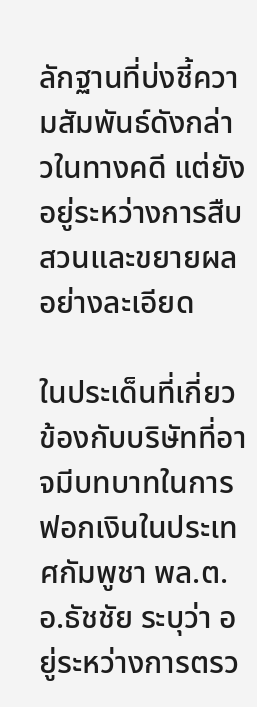ลักฐานที่บ่งชี้ความสัมพันธ์ดังกล่าวในทางคดี แต่ยังอยู่ระหว่างการสืบสวนและขยายผลอย่างละเอียด

ในประเด็นที่เกี่ยวข้องกับบริษัทที่อาจมีบทบาทในการฟอกเงินในประเทศกัมพูชา พล.ต.อ.ธัชชัย ระบุว่า อยู่ระหว่างการตรว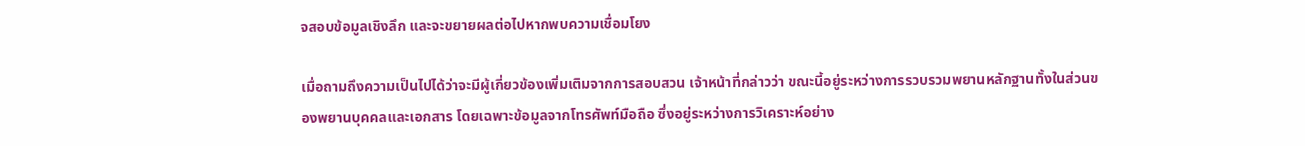จสอบข้อมูลเชิงลึก และจะขยายผลต่อไปหากพบความเชื่อมโยง

เมื่อถามถึงความเป็นไปได้ว่าจะมีผู้เกี่ยวข้องเพิ่มเติมจากการสอบสวน เจ้าหน้าที่กล่าวว่า ขณะนี้อยู่ระหว่างการรวบรวมพยานหลักฐานทั้งในส่วนของพยานบุคคลและเอกสาร โดยเฉพาะข้อมูลจากโทรศัพท์มือถือ ซึ่งอยู่ระหว่างการวิเคราะห์อย่าง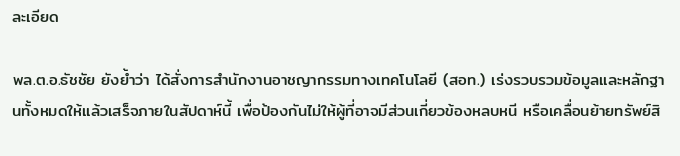ละเอียด

พล.ต.อ.ธัชชัย ยังย้ำว่า ได้สั่งการสำนักงานอาชญากรรมทางเทคโนโลยี (สอท.) เร่งรวบรวมข้อมูลและหลักฐานทั้งหมดให้แล้วเสร็จภายในสัปดาห์นี้ เพื่อป้องกันไม่ให้ผู้ที่อาจมีส่วนเกี่ยวข้องหลบหนี หรือเคลื่อนย้ายทรัพย์สิ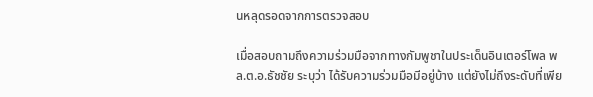นหลุดรอดจากการตรวจสอบ

เมื่อสอบถามถึงความร่วมมือจากทางกัมพูชาในประเด็นอินเตอร์โพล พล.ต.อ.ธัชชัย ระบุว่า ได้รับความร่วมมือมีอยู่บ้าง แต่ยังไม่ถึงระดับที่เพีย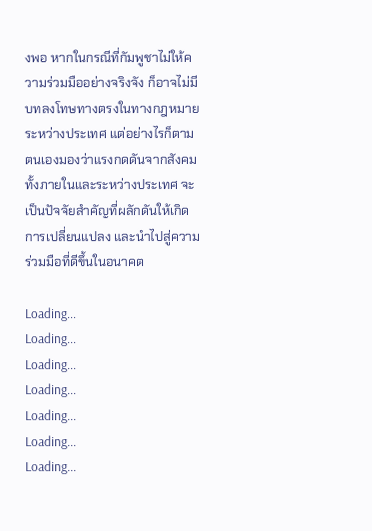งพอ หากในกรณีที่กัมพูชาไม่ให้ความร่วมมืออย่างจริงจัง ก็อาจไม่มีบทลงโทษทางตรงในทางกฎหมายระหว่างประเทศ แต่อย่างไรก็ตาม ตนเองมองว่าแรงกดดันจากสังคม ทั้งภายในและระหว่างประเทศ จะเป็นปัจจัยสำคัญที่ผลักดันให้เกิดการเปลี่ยนแปลง และนำไปสู่ความร่วมมือที่ดีขึ้นในอนาคต

Loading...
Loading...
Loading...
Loading...
Loading...
Loading...
Loading...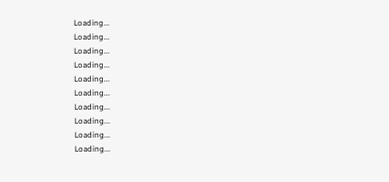Loading...
Loading...
Loading...
Loading...
Loading...
Loading...
Loading...
Loading...
Loading...
Loading...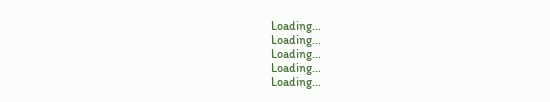Loading...
Loading...
Loading...
Loading...
Loading...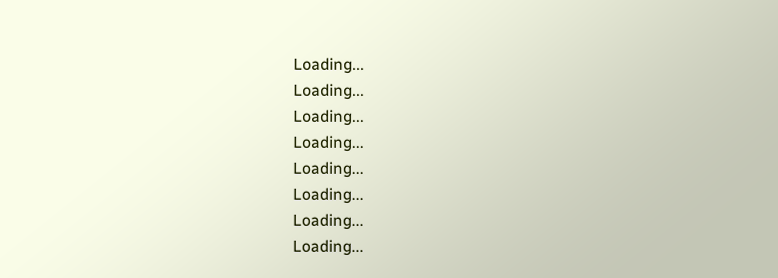Loading...
Loading...
Loading...
Loading...
Loading...
Loading...
Loading...
Loading...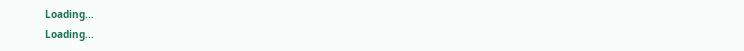Loading...
Loading...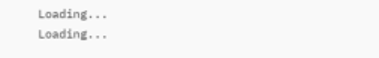Loading...
Loading...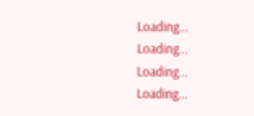Loading...
Loading...
Loading...
Loading...